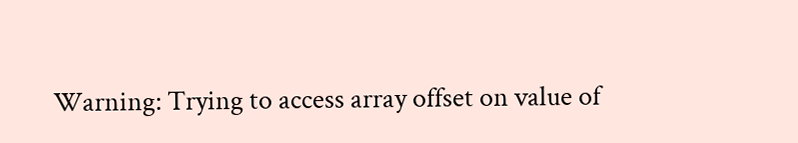Warning: Trying to access array offset on value of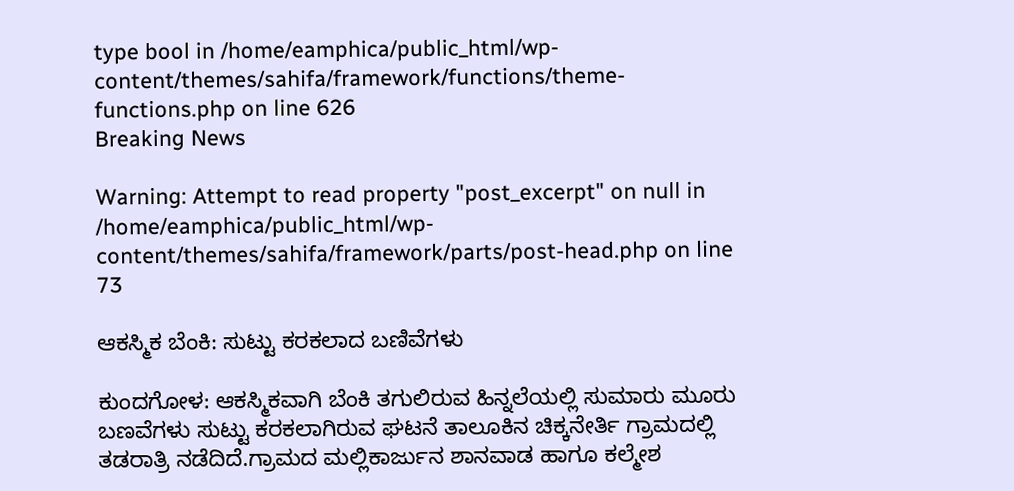type bool in /home/eamphica/public_html/wp-content/themes/sahifa/framework/functions/theme-functions.php on line 626
Breaking News

Warning: Attempt to read property "post_excerpt" on null in /home/eamphica/public_html/wp-content/themes/sahifa/framework/parts/post-head.php on line 73

ಆಕಸ್ಮಿಕ ಬೆಂಕಿ: ಸುಟ್ಟು ಕರಕಲಾದ ಬಣಿವೆಗಳು

ಕುಂದಗೋಳ: ಆಕಸ್ಮಿಕವಾಗಿ ಬೆಂಕಿ ತಗುಲಿರುವ ಹಿನ್ನಲೆಯಲ್ಲಿ ಸುಮಾರು ಮೂರು ಬಣವೆಗಳು ಸುಟ್ಟು ಕರಕಲಾಗಿರುವ ಘಟನೆ ತಾಲೂಕಿನ ಚಿಕ್ಕನೇರ್ತಿ ಗ್ರಾಮದಲ್ಲಿ ತಡರಾತ್ರಿ ನಡೆದಿದೆ.ಗ್ರಾಮದ ಮಲ್ಲಿಕಾರ್ಜುನ ಶಾನವಾಡ ಹಾಗೂ ಕಲ್ಮೇಶ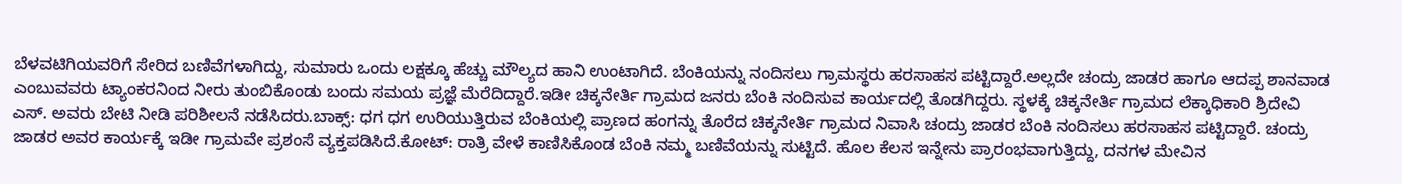ಬೆಳವಟಿಗಿಯವರಿಗೆ ಸೇರಿದ ಬಣಿವೆಗಳಾಗಿದ್ದು, ಸುಮಾರು ಒಂದು ಲಕ್ಷಕ್ಕೂ ಹೆಚ್ಚು ಮೌಲ್ಯದ ಹಾನಿ ಉಂಟಾಗಿದೆ. ಬೆಂಕಿಯನ್ನು ನಂದಿಸಲು ಗ್ರಾಮಸ್ಥರು ಹರಸಾಹಸ ಪಟ್ಟಿದ್ದಾರೆ.ಅಲ್ಲದೇ ಚಂದ್ರು ಜಾಡರ ಹಾಗೂ ಆದಪ್ಪ ಶಾನವಾಡ ಎಂಬುವವರು ಟ್ಯಾಂಕರನಿಂದ ನೀರು ತುಂಬಿಕೊಂಡು ಬಂದು ಸಮಯ ಪ್ರಜ್ಞೆ ಮೆರೆದಿದ್ದಾರೆ.ಇಡೀ ಚಿಕ್ಕನೇರ್ತಿ ಗ್ರಾಮದ ಜನರು ಬೆಂಕಿ ನಂದಿಸುವ ಕಾರ್ಯದಲ್ಲಿ ತೊಡಗಿದ್ದರು. ಸ್ಥಳಕ್ಕೆ ಚಿಕ್ಕನೇರ್ತಿ ಗ್ರಾಮದ ಲೆಕ್ಕಾಧಿಕಾರಿ ಶ್ರಿದೇವಿ ಎಸ್. ಅವರು ಬೇಟಿ ನೀಡಿ ಪರಿಶೀಲನೆ ನಡೆಸಿದರು.ಬಾಕ್ಸ್: ಧಗ ಧಗ ಉರಿಯುತ್ತಿರುವ ಬೆಂಕಿಯಲ್ಲಿ ಪ್ರಾಣದ ಹಂಗನ್ನು ತೊರೆದ ಚಿಕ್ಕನೇರ್ತಿ ಗ್ರಾಮದ ನಿವಾಸಿ ಚಂದ್ರು ಜಾಡರ ಬೆಂಕಿ ನಂದಿಸಲು ಹರಸಾಹಸ ಪಟ್ಟಿದ್ದಾರೆ. ಚಂದ್ರು ಜಾಡರ ಅವರ ಕಾರ್ಯಕ್ಕೆ ಇಡೀ ಗ್ರಾಮವೇ ಪ್ರಶಂಸೆ ವ್ಯಕ್ತಪಡಿಸಿದೆ.ಕೋಟ್: ರಾತ್ರಿ ವೇಳೆ ಕಾಣಿಸಿಕೊಂಡ ಬೆಂಕಿ ನಮ್ಮ ಬಣಿವೆಯನ್ನು ಸುಟ್ಟಿದೆ. ಹೊಲ ಕೆಲಸ ಇನ್ನೇನು ಪ್ರಾರಂಭವಾಗುತ್ತಿದ್ದು, ದನಗಳ ಮೇವಿನ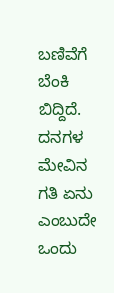ಬಣಿವೆಗೆ ಬೆಂಕಿ ಬಿದ್ದಿದೆ. ದನಗಳ ಮೇವಿನ ಗತಿ ಏನು ಎಂಬುದೇ ಒಂದು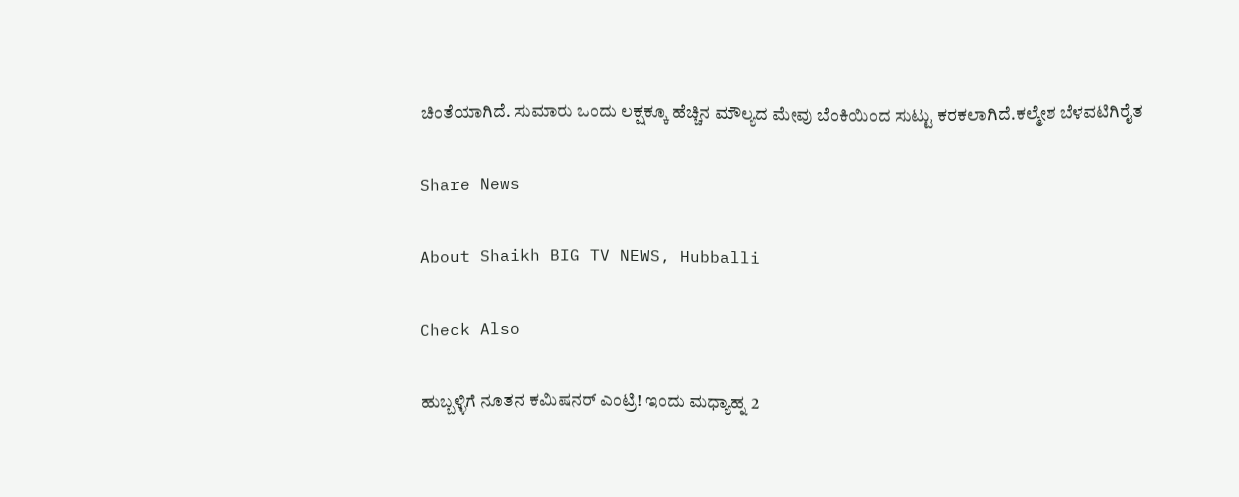ಚಿಂತೆಯಾಗಿದೆ‌. ಸುಮಾರು ಒಂದು ಲಕ್ಷಕ್ಕೂ ಹೆಚ್ಚಿನ ಮೌಲ್ಯದ ಮೇವು ಬೆಂಕಿಯಿಂದ ಸುಟ್ಟು ಕರಕಲಾಗಿದೆ.ಕಲ್ಮೇಶ ಬೆಳವಟಿಗಿರೈತ

Share News

About Shaikh BIG TV NEWS, Hubballi

Check Also

ಹುಬ್ಬಳ್ಳಿಗೆ ನೂತನ ಕಮಿಷನರ್ ಎಂಟ್ರಿ! ಇಂದು ಮಧ್ಯಾಹ್ನ 2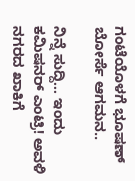ಗಂಟೆಯೊಳಗೆ ಭೂಷಣ್ ಬೋರ್ಸೆ ಆಗಮನ..

ನಿನ್ನೆ ಸುದ್ದಿ… ಇಂದು ಕಮಿಷನರ್ ಎಂಟ್ರಿ! ಅವಳಿ ನಗರದ ಖಾಕಿಗೆ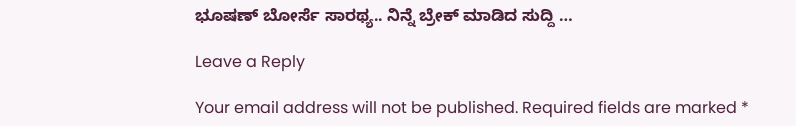ಭೂಷಣ್ ಬೋರ್ಸೆ ಸಾರಥ್ಯ.. ನಿನ್ನೆ ಬ್ರೇಕ್ ಮಾಡಿದ ಸುದ್ದಿ …

Leave a Reply

Your email address will not be published. Required fields are marked *